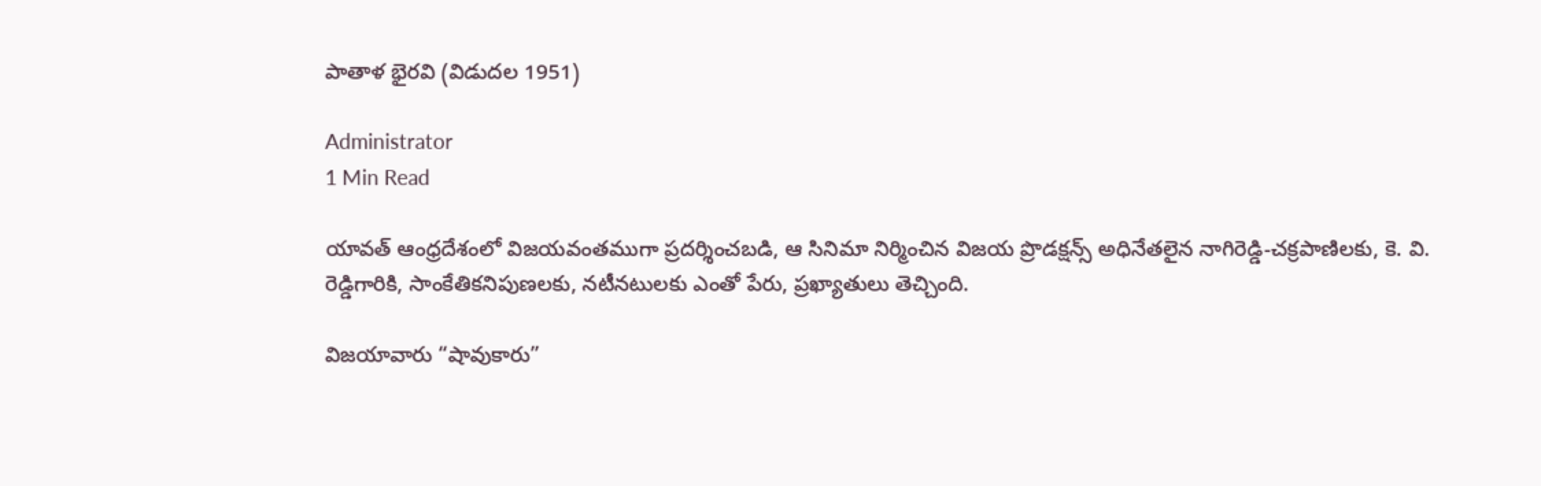పాతాళ భైరవి (విడుదల 1951)

Administrator
1 Min Read

యావత్ ఆంధ్రదేశంలో విజయవంతముగా ప్రదర్శించబడి, ఆ సినిమా నిర్మించిన విజయ ప్రొడక్షన్స్ అధినేతలైన నాగిరెడ్డి-చక్రపాణిలకు, కె. వి. రెడ్డిగారికి, సాంకేతికనిపుణలకు, నటీనటులకు ఎంతో పేరు, ప్రఖ్యాతులు తెచ్చింది.

విజయావారు “షావుకారు”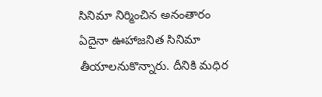సినిమా నిర్మించిన అనంతారం ఏదైనా ఊహాజనిత సినిమా తీయాలనుకొన్నారు. దీనికి మధిర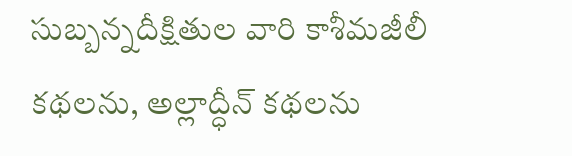సుబ్బన్నదీక్షితుల వారి కాశీమజీలీ కథలను, అల్లాద్ధీన్ కథలను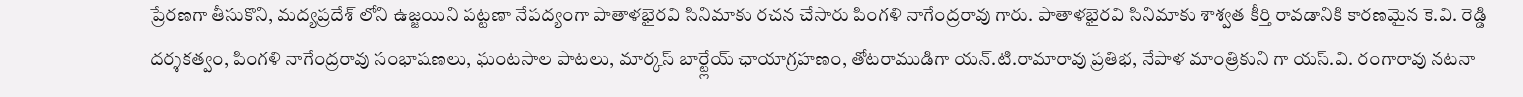ప్రేరణగా తీసుకొని, మద్యప్రదేశ్ లోని ఉజ్జయిని పట్టణా నేపద్యంగా పాతాళభైరవి సినిమాకు రచన చేసారు పింగళి నాగేంద్రరావు గారు. పాతాళభైరవి సినిమాకు శాశ్వత కీర్తి రావడానికి కారణమైన కె.వి. రెడ్డి దర్శకత్వం, పింగళి నాగేంద్రరావు సంభాషణలు, ఘంటసాల పాటలు, మార్కస్ బార్ట్లేయ్ ఛాయాగ్రహణం, తోటరాముడిగా యన్.టి.రామారావు ప్రతిభ, నేపాళ మాంత్రికుని గా యస్.వి. రంగారావు నటనా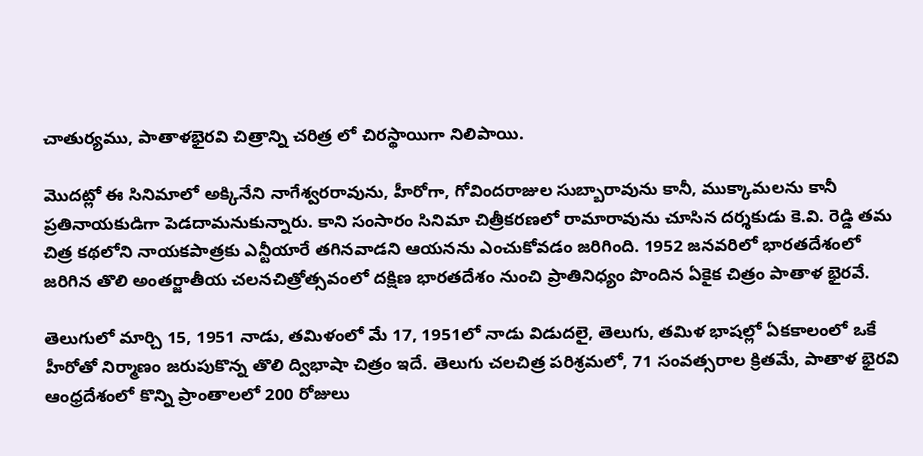చాతుర్యము, పాతాళభైరవి చిత్రాన్ని చరిత్ర లో చిరస్థాయిగా నిలిపాయి.

మొదట్లో ఈ సినిమాలో అక్కినేని నాగేశ్వరరావును, హీరోగా, గోవిందరాజుల సుబ్బారావును కానీ, ముక్కామలను కానీ ప్రతినాయకుడిగా పెడదామనుకున్నారు. కాని సంసారం సినిమా చిత్రీకరణలో రామారావును చూసిన దర్శకుడు కె.వి. రెడ్డి తమ చిత్ర కథలోని నాయకపాత్రకు ఎన్టీయారే తగినవాడని ఆయనను ఎంచుకోవడం జరిగింది. 1952 జనవరిలో భారతదేశంలో జరిగిన తొలి అంతర్జాతీయ చలనచిత్రోత్సవంలో దక్షిణ భారతదేశం నుంచి ప్రాతినిధ్యం పొందిన ఏకైక చిత్రం పాతాళ భైరవే.

తెలుగులో మార్చి 15, 1951 నాడు, తమిళంలో మే 17, 1951లో నాడు విడుదలై, తెలుగు, తమిళ భాషల్లో ఏకకాలంలో ఒకే హీరోతో నిర్మాణం జరుపుకొన్న తొలి ద్విభాషా చిత్రం ఇదే. తెలుగు చలచిత్ర పరిశ్రమలో, 71 సంవత్సరాల క్రితమే, పాతాళ భైరవి ఆంధ్రదేశంలో కొన్ని ప్రాంతాలలో 200 రోజులు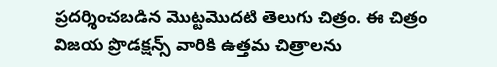ప్రదర్శించబడిన మొట్టమొదటి తెలుగు చిత్రం. ఈ చిత్రం విజయ ప్రొడక్షన్స్ వారికి ఉత్తమ చిత్రాలను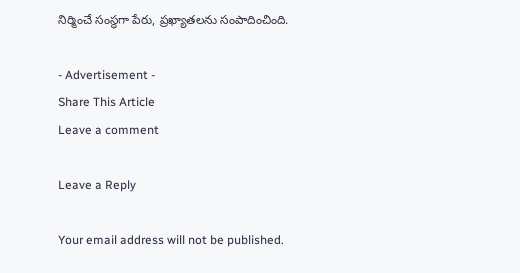నిర్మించే సంస్థగా పేరు, ప్రఖ్యాతలను సంపాదించింది.

- Advertisement -
Share This Article
Leave a comment

Leave a Reply

Your email address will not be published.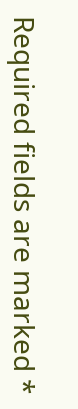Required fields are marked *